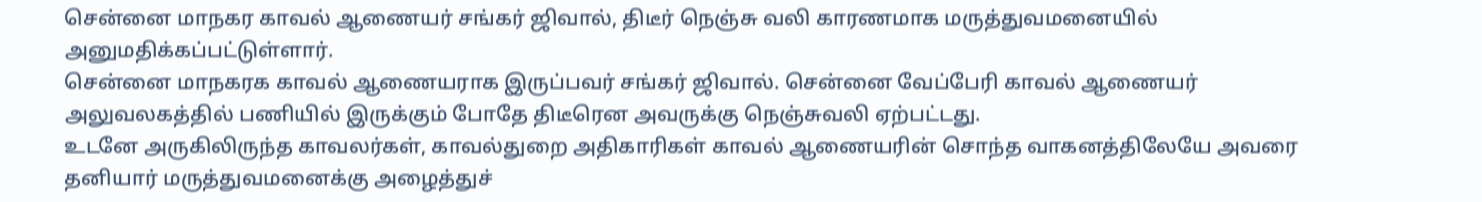சென்னை மாநகர காவல் ஆணையர் சங்கர் ஜிவால், திடீர் நெஞ்சு வலி காரணமாக மருத்துவமனையில் அனுமதிக்கப்பட்டுள்ளார்.
சென்னை மாநகரக காவல் ஆணையராக இருப்பவர் சங்கர் ஜிவால். சென்னை வேப்பேரி காவல் ஆணையர் அலுவலகத்தில் பணியில் இருக்கும் போதே திடீரென அவருக்கு நெஞ்சுவலி ஏற்பட்டது.
உடனே அருகிலிருந்த காவலர்கள், காவல்துறை அதிகாரிகள் காவல் ஆணையரின் சொந்த வாகனத்திலேயே அவரை தனியார் மருத்துவமனைக்கு அழைத்துச்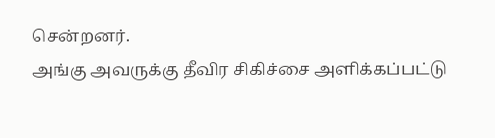சென்றனர்.
அங்கு அவருக்கு தீவிர சிகிச்சை அளிக்கப்பட்டு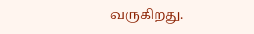வருகிறது.